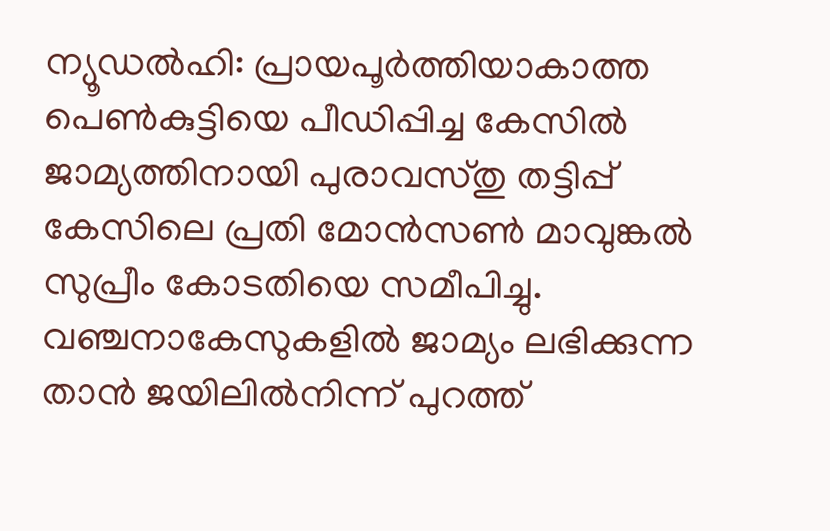ന്യൂഡൽഹി: പ്രായപൂർത്തിയാകാത്ത പെൺകുട്ടിയെ പീഡിപ്പിച്ച കേസിൽ ജാമ്യത്തിനായി പുരാവസ്തു തട്ടിപ്പ് കേസിലെ പ്രതി മോൻസൺ മാവുങ്കൽ സുപ്രീം കോടതിയെ സമീപിച്ചു. വഞ്ചനാകേസുകളിൽ ജാമ്യം ലഭിക്കുന്ന താൻ ജയിലിൽനിന്ന് പുറത്ത്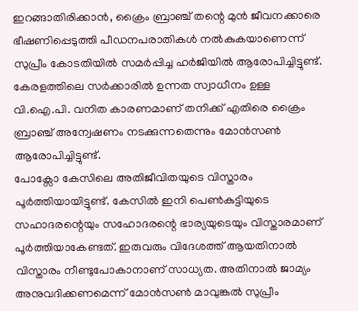ഇറങ്ങാതിരിക്കാൻ, ക്രൈം ബ്രാഞ്ച് തന്റെ മുൻ ജീവനക്കാരെ ഭീഷണിപ്പെടുത്തി പീഡനപരാതികൾ നൽകുകയാണെന്ന് സുപ്രീം കോടതിയിൽ സമർപ്പിച്ച ഹർജിയിൽ ആരോപിച്ചിട്ടുണ്ട്.
കേരളത്തിലെ സർക്കാരിൽ ഉന്നത സ്വാധീനം ഉള്ള വി.ഐ.പി. വനിത കാരണമാണ് തനിക്ക് എതിരെ ക്രൈം ബ്രാഞ്ച് അന്വേഷണം നടക്കുന്നതെന്നും മോൻസൺ ആരോപിച്ചിട്ടുണ്ട്.
പോക്സോ കേസിലെ അതിജീവിതയുടെ വിസ്താരം പൂർത്തിയായിട്ടുണ്ട്. കേസിൽ ഇനി പെൺകുട്ടിയുടെ സഹാദരന്റെയും സഹോദരന്റെ ഭാര്യയുടെയും വിസ്താരമാണ് പൂർത്തിയാകേണ്ടത്. ഇരുവരും വിദേശത്ത് ആയതിനാൽ വിസ്താരം നീണ്ടുപോകാനാണ് സാധ്യത. അതിനാൽ ജാമ്യം അനുവദിക്കണമെന്ന് മോൻസൺ മാവുങ്കൽ സുപ്രീം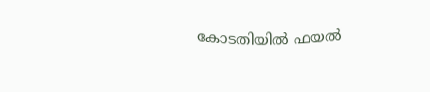കോടതിയിൽ ഫയൽ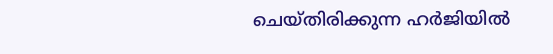ചെയ്തിരിക്കുന്ന ഹർജിയിൽ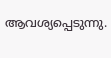ആവശ്യപ്പെടുന്നു.